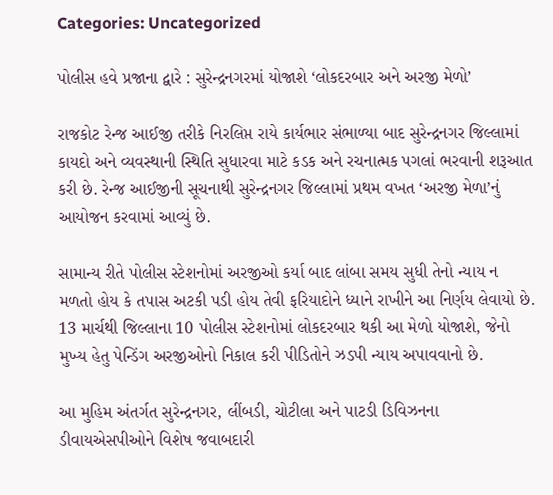Categories: Uncategorized

પોલીસ હવે પ્રજાના દ્વારે : સુરેન્દ્રનગરમાં યોજાશે ‘લોકદરબાર અને અરજી મેળો’

રાજકોટ રેન્જ આઈજી તરીકે નિરલિપ્ત રાયે કાર્યભાર સંભાળ્યા બાદ સુરેન્દ્રનગર જિલ્લામાં કાયદો અને વ્યવસ્થાની સ્થિતિ સુધારવા માટે કડક અને રચનાત્મક પગલાં ભરવાની શરૂઆત કરી છે. રેન્જ આઈજીની સૂચનાથી સુરેન્દ્રનગર જિલ્લામાં પ્રથમ વખત ‘અરજી મેળા’નું આયોજન કરવામાં આવ્યું છે.

સામાન્ય રીતે પોલીસ સ્ટેશનોમાં અરજીઓ કર્યા બાદ લાંબા સમય સુધી તેનો ન્યાય ન મળતો હોય કે તપાસ અટકી પડી હોય તેવી ફરિયાદોને ધ્યાને રાખીને આ નિર્ણય લેવાયો છે. 13 માર્ચથી જિલ્લાના 10 પોલીસ સ્ટેશનોમાં લોકદરબાર થકી આ મેળો યોજાશે, જેનો મુખ્ય હેતુ પેન્ડિંગ અરજીઓનો નિકાલ કરી પીડિતોને ઝડપી ન્યાય અપાવવાનો છે.

આ મુહિમ અંતર્ગત સુરેન્દ્રનગર, લીંબડી, ચોટીલા અને પાટડી ડિવિઝનના ડીવાયએસપીઓને વિશેષ જવાબદારી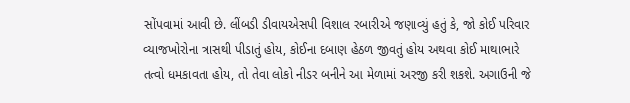સોંપવામાં આવી છે. લીંબડી ડીવાયએસપી વિશાલ રબારીએ જણાવ્યું હતું કે, જો કોઈ પરિવાર વ્યાજખોરોના ત્રાસથી પીડાતું હોય, કોઈના દબાણ હેઠળ જીવતું હોય અથવા કોઈ માથાભારે તત્વો ધમકાવતા હોય, તો તેવા લોકો નીડર બનીને આ મેળામાં અરજી કરી શકશે. અગાઉની જે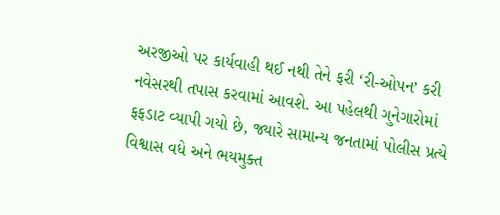અરજીઓ પર કાર્યવાહી થઈ નથી તેને ફરી ‘રી-ઓપન’ કરી નવેસરથી તપાસ કરવામાં આવશે. આ પહેલથી ગુનેગારોમાં ફફડાટ વ્યાપી ગયો છે, જ્યારે સામાન્ય જનતામાં પોલીસ પ્રત્યે વિશ્વાસ વધે અને ભયમુક્ત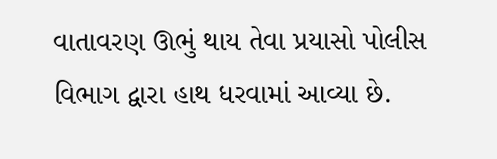વાતાવરણ ઊભું થાય તેવા પ્રયાસો પોલીસ વિભાગ દ્વારા હાથ ધરવામાં આવ્યા છે.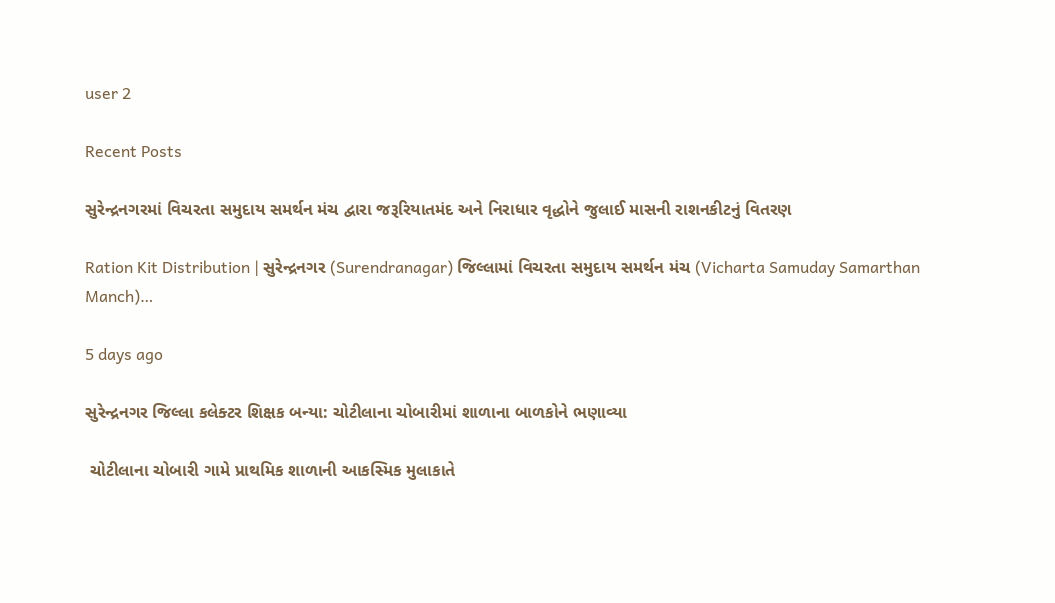user 2

Recent Posts

સુરેન્દ્રનગરમાં વિચરતા સમુદાય સમર્થન મંચ દ્વારા જરૂરિયાતમંદ અને નિરાધાર વૃદ્ધોને જુલાઈ માસની રાશનકીટનું વિતરણ

Ration Kit Distribution | સુરેન્દ્રનગર (Surendranagar) જિલ્લામાં વિચરતા સમુદાય સમર્થન મંચ (Vicharta Samuday Samarthan Manch)…

5 days ago

સુરેન્દ્રનગર જિલ્લા કલેક્ટર શિક્ષક બન્યા: ચોટીલાના ચોબારીમાં શાળાના બાળકોને ભણાવ્યા

 ચોટીલાના ચોબારી ગામે પ્રાથમિક શાળાની આકસ્મિક મુલાકાતે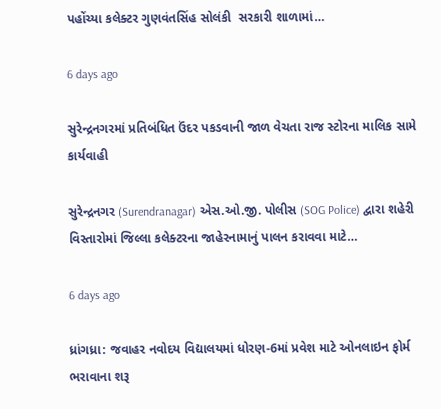પહોંચ્યા કલેક્ટર ગુણવંતસિંહ સોલંકી  સરકારી શાળામાં…

6 days ago

સુરેન્દ્રનગરમાં પ્રતિબંધિત ઉંદર પકડવાની જાળ વેચતા રાજ સ્ટોરના માલિક સામે કાર્યવાહી

સુરેન્દ્રનગર (Surendranagar) એસ.ઓ.જી. પોલીસ (SOG Police) દ્વારા શહેરી વિસ્તારોમાં જિલ્લા કલેક્ટરના જાહેરનામાનું પાલન કરાવવા માટે…

6 days ago

ધ્રાંગધ્રા: જવાહર નવોદય વિદ્યાલયમાં ધોરણ-6માં પ્રવેશ માટે ઓનલાઇન ફોર્મ ભરાવાના શરૂ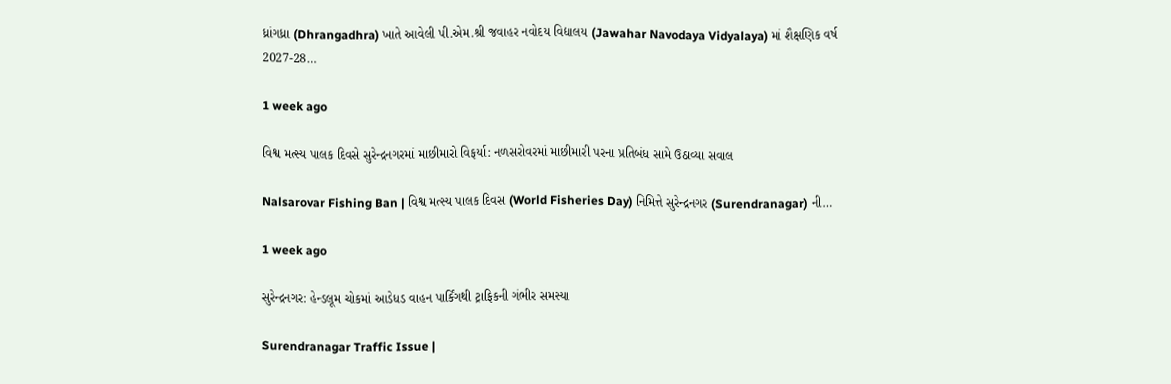ધ્રાંગધ્રા (Dhrangadhra) ખાતે આવેલી પી.એમ.શ્રી જવાહર નવોદય વિદ્યાલય (Jawahar Navodaya Vidyalaya) માં શૈક્ષણિક વર્ષ 2027-28…

1 week ago

વિશ્વ મત્સ્ય પાલક દિવસે સુરેન્દ્રનગરમાં માછીમારો વિફર્યા: નળસરોવરમાં માછીમારી પરના પ્રતિબંધ સામે ઉઠાવ્યા સવાલ

Nalsarovar Fishing Ban | વિશ્વ મત્સ્ય પાલક દિવસ (World Fisheries Day) નિમિત્તે સુરેન્દ્રનગર (Surendranagar) ની…

1 week ago

સુરેન્દ્રનગર: હેન્ડલૂમ ચોકમાં આડેધડ વાહન પાર્કિંગથી ટ્રાફિકની ગંભીર સમસ્યા

Surendranagar Traffic Issue |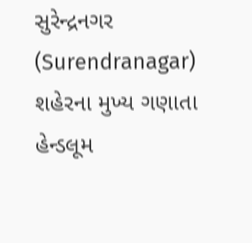સુરેન્દ્રનગર (Surendranagar) શહેરના મુખ્ય ગણાતા હેન્ડલૂમ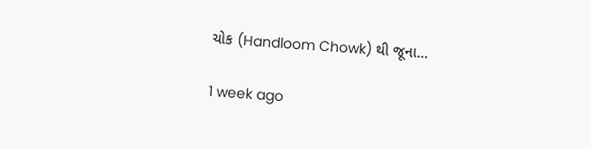ચોક (Handloom Chowk) થી જૂના…

1 week ago